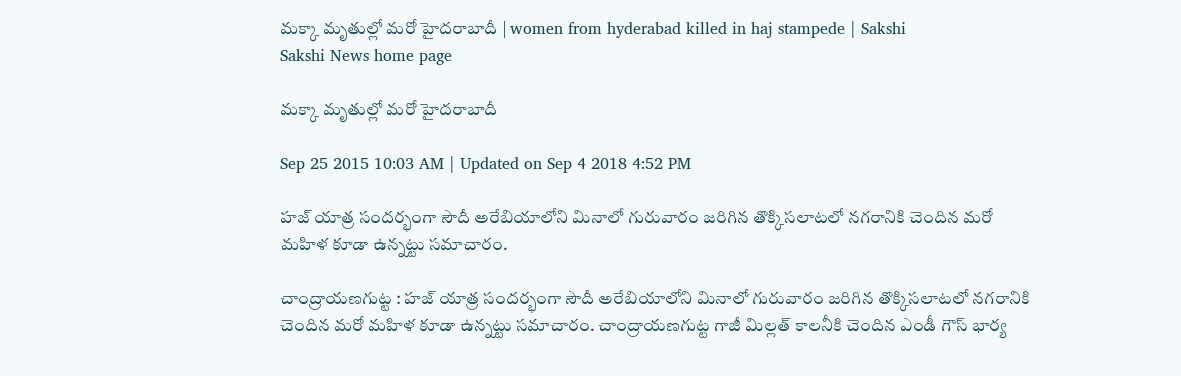మక్కా మృతుల్లో మరో హైదరాబాదీ | women from hyderabad killed in haj stampede | Sakshi
Sakshi News home page

మక్కా మృతుల్లో మరో హైదరాబాదీ

Sep 25 2015 10:03 AM | Updated on Sep 4 2018 4:52 PM

హజ్ యాత్ర సందర్భంగా సౌదీ అరేబియాలోని మినాలో గురువారం జరిగిన తొక్కిసలాటలో నగరానికి చెందిన మరో మహిళ కూడా ఉన్నట్టు సమాచారం.

చాంద్రాయణగుట్ట : హజ్ యాత్ర సందర్భంగా సౌదీ అరేబియాలోని మినాలో గురువారం జరిగిన తొక్కిసలాటలో నగరానికి చెందిన మరో మహిళ కూడా ఉన్నట్టు సమాచారం. చాంద్రాయణగుట్ట గాజీ మిల్లత్ కాలనీకి చెందిన ఎండీ గౌస్ భార్య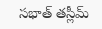సభాత్ తస్లీమ్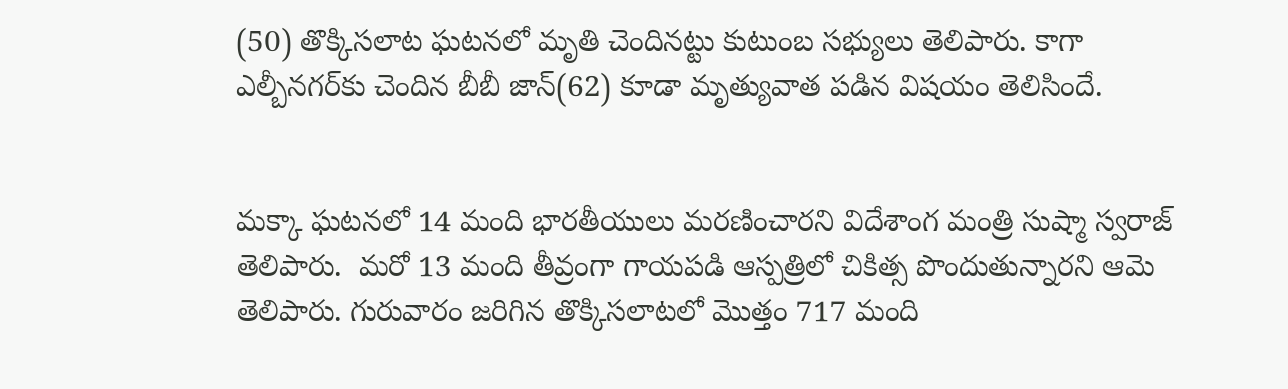(50) తొక్కిసలాట ఘటనలో మృతి చెందినట్టు కుటుంబ సభ్యులు తెలిపారు. కాగా ఎల్బీనగర్‌కు చెందిన బీబీ జాన్(62) కూడా మృత్యువాత పడిన విషయం తెలిసిందే.


మక్కా ఘటనలో 14 మంది భారతీయులు మరణించారని విదేశాంగ మంత్రి సుష్మా స్వరాజ్ తెలిపారు.  మరో 13 మంది తీవ్రంగా గాయపడి ఆస్పత్రిలో చికిత్స పొందుతున్నారని ఆమె తెలిపారు. గురువారం జరిగిన తొక్కిసలాటలో మొత్తం 717 మంది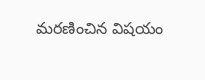మరణించిన విషయం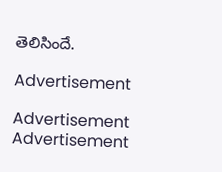తెలిసిందే.

Advertisement

Advertisement
Advertisement